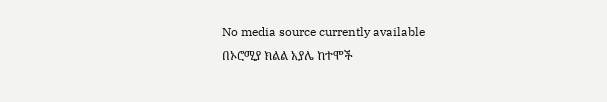No media source currently available
በኦሮሚያ ክልል አያሌ ከተሞች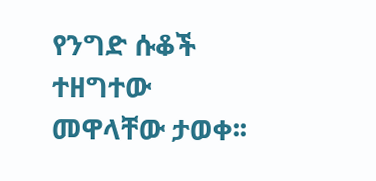የንግድ ሱቆች ተዘግተው መዋላቸው ታወቀ፡፡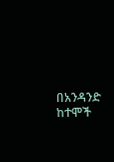በአንዳንድ ከተሞች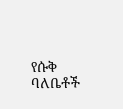የሱቅ ባለቤቶች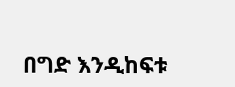በግድ እንዲከፍቱ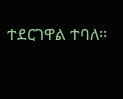ተደርገዋል ተባለ፡፡